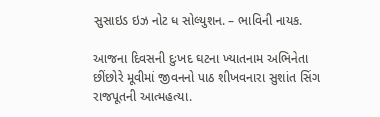સુસાઇડ ઇઝ નોટ ધ સોલ્યુશન. – ભાવિની નાયક.

આજના દિવસની દુઃખદ ઘટના ખ્યાતનામ અભિનેતા છીંછોરે મૂવીમાં જીવનનો પાઠ શીખવનારા સુશાંત સિંગ રાજપૂતની આત્મહત્યા.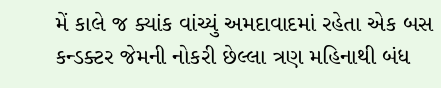મેં કાલે જ ક્યાંક વાંચ્યું અમદાવાદમાં રહેતા એક બસ કન્ડક્ટર જેમની નોકરી છેલ્લા ત્રણ મહિનાથી બંધ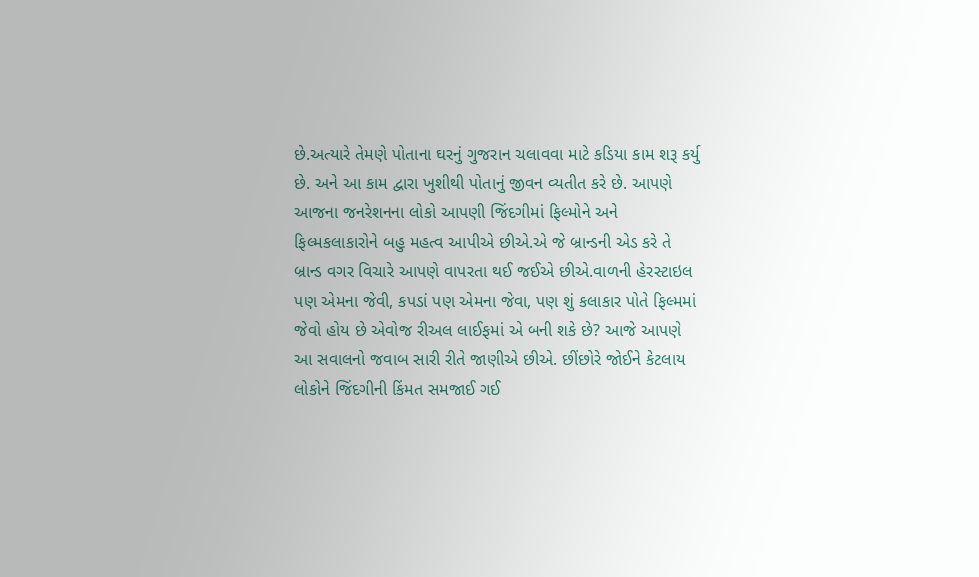છે.અત્યારે તેમણે પોતાના ઘરનું ગુજરાન ચલાવવા માટે કડિયા કામ શરૂ કર્યુ છે. અને આ કામ દ્વારા ખુશીથી પોતાનું જીવન વ્યતીત કરે છે. આપણે આજના જનરેશનના લોકો આપણી જિંદગીમાં ફિલ્મોને અને ફિલ્મકલાકારોને બહુ મહત્વ આપીએ છીએ.એ જે બ્રાન્ડની એડ કરે તે બ્રાન્ડ વગર વિચારે આપણે વાપરતા થઈ જઈએ છીએ.વાળની હેરસ્ટાઇલ પણ એમના જેવી, કપડાં પણ એમના જેવા, પણ શું કલાકાર પોતે ફિલ્મમાં જેવો હોય છે એવોજ રીઅલ લાઈફમાં એ બની શકે છે? આજે આપણે આ સવાલનો જવાબ સારી રીતે જાણીએ છીએ. છીંછોરે જોઈને કેટલાય લોકોને જિંદગીની કિંમત સમજાઈ ગઈ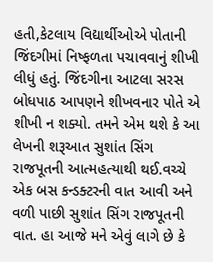હતી,કેટલાય વિદ્યાર્થીઓએ પોતાની જિંદગીમાં નિષ્ફળતા પચાવવાનું શીખી લીધું હતું. જિંદગીના આટલા સરસ બોધપાઠ આપણને શીખવનાર પોતે એ શીખી ન શક્યો. તમને એમ થશે કે આ લેખની શરૂઆત સુશાંત સિંગ રાજપૂતની આત્મહત્યાથી થઈ.વચ્ચે એક બસ કન્ડક્ટરની વાત આવી અને વળી પાછી સુશાંત સિંગ રાજપૂતની વાત. હા આજે મને એવું લાગે છે કે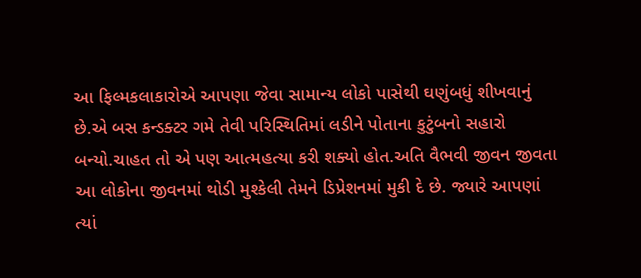આ ફિલ્મકલાકારોએ આપણા જેવા સામાન્ય લોકો પાસેથી ઘણુંબધું શીખવાનું છે.એ બસ કન્ડક્ટર ગમે તેવી પરિસ્થિતિમાં લડીને પોતાના કુટુંબનો સહારો બન્યો.ચાહત તો એ પણ આત્મહત્યા કરી શક્યો હોત.અતિ વૈભવી જીવન જીવતા આ લોકોના જીવનમાં થોડી મુશ્કેલી તેમને ડિપ્રેશનમાં મુકી દે છે. જ્યારે આપણાં ત્યાં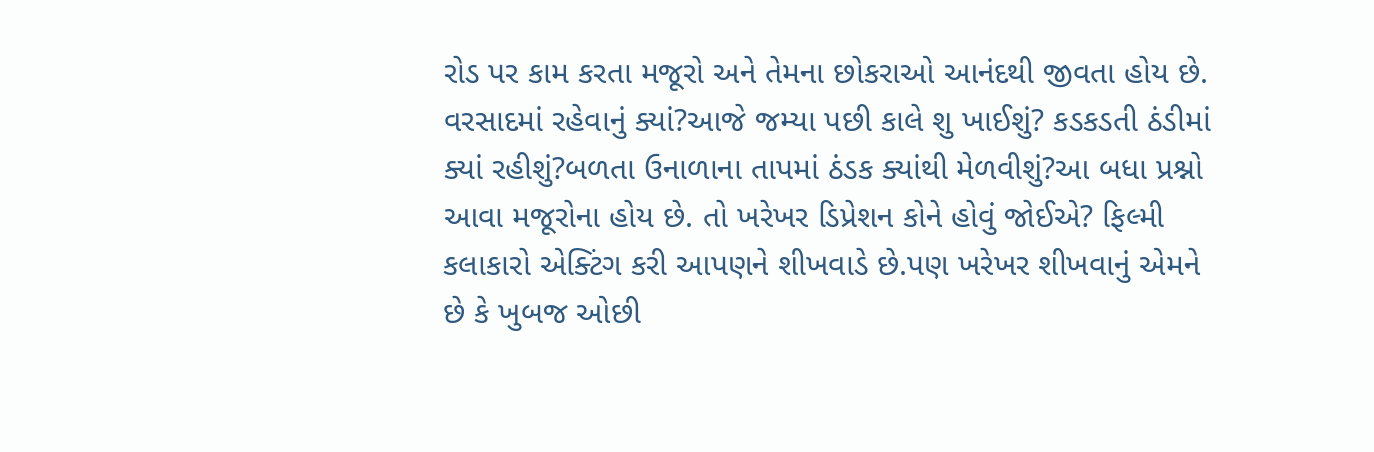રોડ પર કામ કરતા મજૂરો અને તેમના છોકરાઓ આનંદથી જીવતા હોય છે. વરસાદમાં રહેવાનું ક્યાં?આજે જમ્યા પછી કાલે શુ ખાઈશું? કડકડતી ઠંડીમાં ક્યાં રહીશું?બળતા ઉનાળાના તાપમાં ઠંડક ક્યાંથી મેળવીશું?આ બધા પ્રશ્નો આવા મજૂરોના હોય છે. તો ખરેખર ડિપ્રેશન કોને હોવું જોઈએ? ફિલ્મી કલાકારો એક્ટિંગ કરી આપણને શીખવાડે છે.પણ ખરેખર શીખવાનું એમને છે કે ખુબજ ઓછી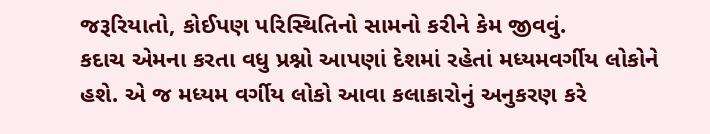જરૂરિયાતો, કોઈપણ પરિસ્થિતિનો સામનો કરીને કેમ જીવવું.
કદાચ એમના કરતા વધુ પ્રશ્નો આપણાં દેશમાં રહેતાં મધ્યમવર્ગીય લોકોને હશે. એ જ મધ્યમ વર્ગીય લોકો આવા કલાકારોનું અનુકરણ કરે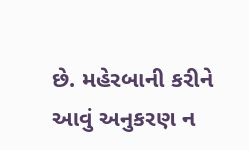છે. મહેરબાની કરીને આવું અનુકરણ ન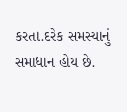કરતા.દરેક સમસ્યાનું સમાધાન હોય છે.